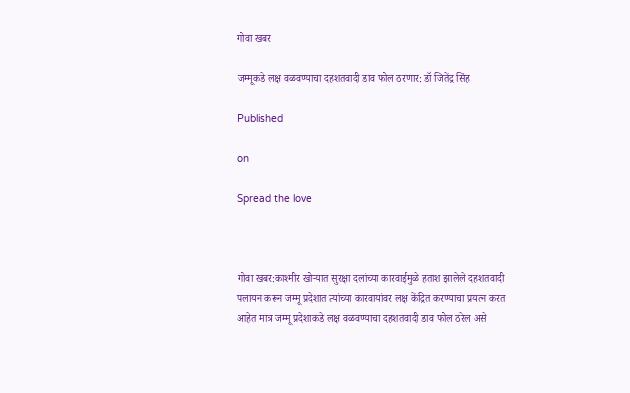गोवा खबर

जम्मूकडे लक्ष वळवण्याचा दहशतवादी डाव फोल ठरणार: डॉ जितेंद्र सिंह

Published

on

Spread the love



गोवा खबर:काश्मीर खोऱ्यात सुरक्षा दलांच्या कारवाईमुळे हताश झालेले दहशतवादी पलायन करून जम्मू प्रदेशात त्यांच्या कारवायांवर लक्ष केंद्रित करण्याचा प्रयत्न करत आहेत मात्र जम्मू प्रदेशाकडे लक्ष वळवण्याचा दहशतवादी डाव फोल ठरेल असे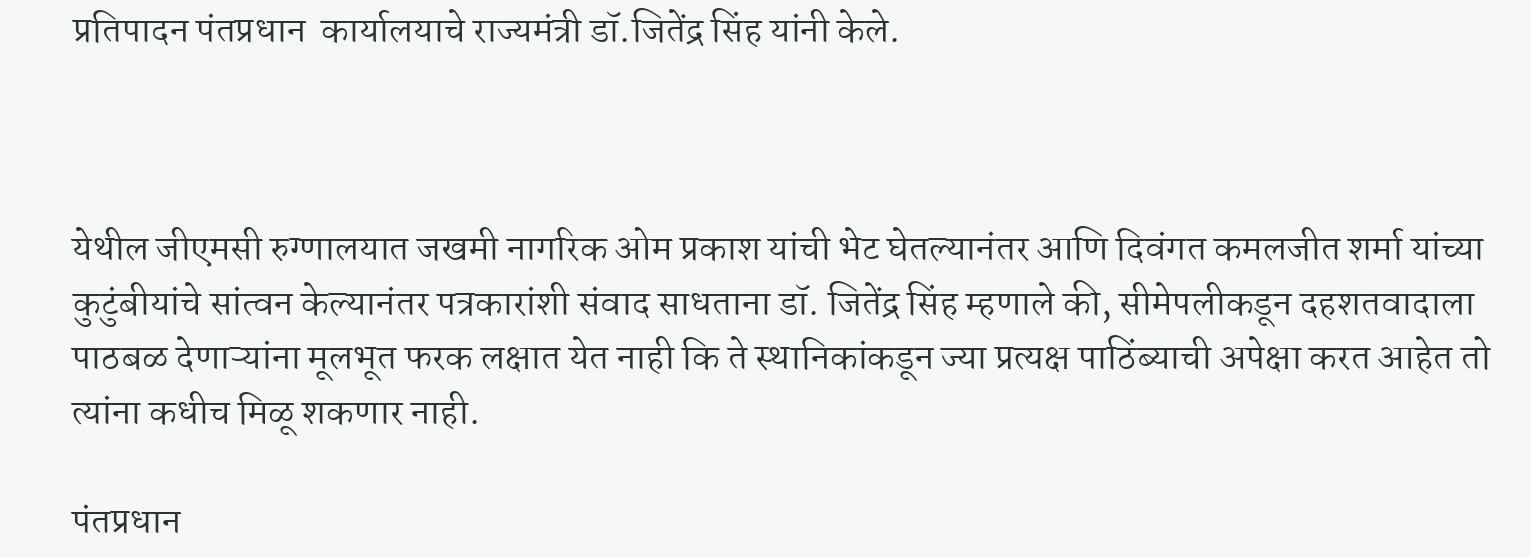प्रतिपादन पंतप्रधान  कार्यालयाचे राज्यमंत्री डॉ.जितेंद्र सिंह यांनी केले.



येथील जीएमसी रुग्णालयात जखमी नागरिक ओम प्रकाश यांची भेट घेतल्यानंतर आणि दिवंगत कमलजीत शर्मा यांच्या कुटुंबीयांचे सांत्वन केल्यानंतर पत्रकारांशी संवाद साधताना डॉ. जितेंद्र सिंह म्हणाले की, सीमेपलीकडून दहशतवादाला पाठबळ देणाऱ्यांना मूलभूत फरक लक्षात येत नाही कि ते स्थानिकांकडून ज्या प्रत्यक्ष पाठिंब्याची अपेक्षा करत आहेत तो त्यांना कधीच मिळू शकणार नाही.

पंतप्रधान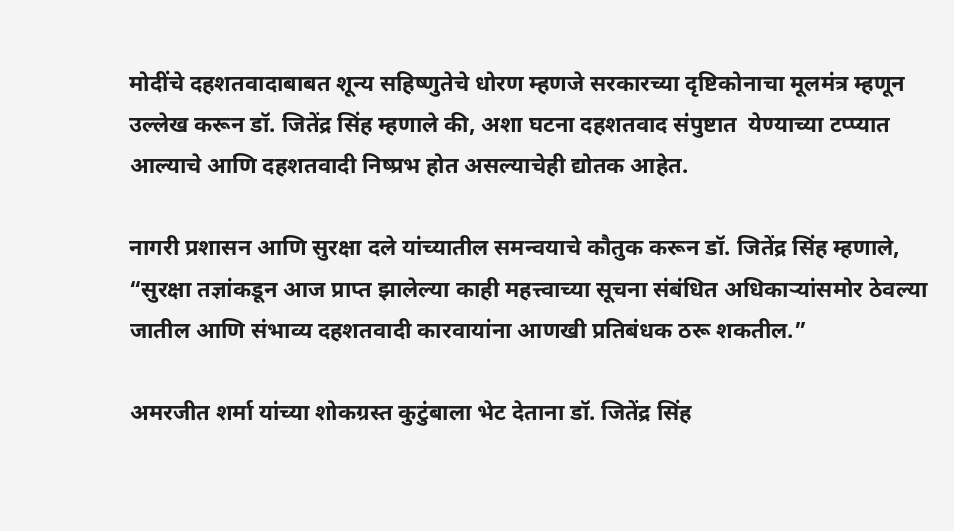मोदींचे दहशतवादाबाबत शून्य सहिष्णुतेचे धोरण म्हणजे सरकारच्या दृष्टिकोनाचा मूलमंत्र म्हणून उल्लेख करून डॉ. जितेंद्र सिंह म्हणाले की, अशा घटना दहशतवाद संपुष्टात  येण्याच्या टप्प्यात आल्याचे आणि दहशतवादी निष्प्रभ होत असल्याचेही द्योतक आहेत.

नागरी प्रशासन आणि सुरक्षा दले यांच्यातील समन्वयाचे कौतुक करून डॉ. जितेंद्र सिंह म्हणाले, “सुरक्षा तज्ञांकडून आज प्राप्त झालेल्या काही महत्त्वाच्या सूचना संबंधित अधिकाऱ्यांसमोर ठेवल्या जातील आणि संभाव्य दहशतवादी कारवायांना आणखी प्रतिबंधक ठरू शकतील.”

अमरजीत शर्मा यांच्या शोकग्रस्त कुटुंबाला भेट देताना डॉ. जितेंद्र सिंह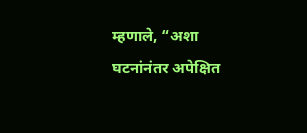म्हणाले, “अशा घटनांनंतर अपेक्षित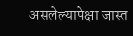असलेल्यापेक्षा जास्त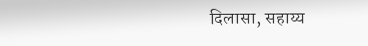दिलासा, सहाय्य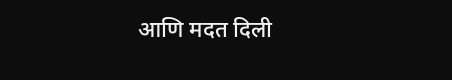आणि मदत दिली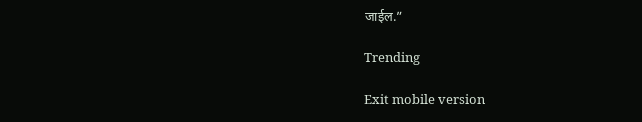जाईल.”

Trending

Exit mobile version